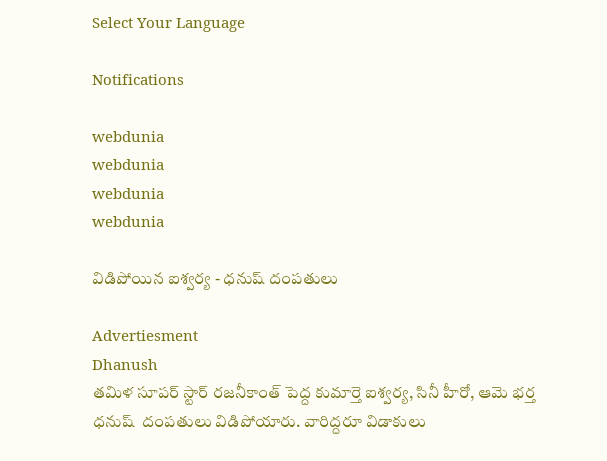Select Your Language

Notifications

webdunia
webdunia
webdunia
webdunia

విడిపోయిన ఐశ్వర్య - ధనుష్ దంపతులు

Advertiesment
Dhanush
తమిళ సూపర్ స్టార్ రజనీకాంత్ పెద్ద కుమార్తె ఐశ్వర్య, సినీ హీరో, ఆమె భర్త ధనుష్  దంపతులు విడిపోయారు. వారిద్దరూ విడాకులు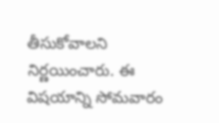తీసుకోవాలని నిర్ణయించారు. ఈ విషయాన్ని సోమవారం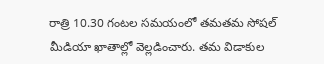రాత్రి 10.30 గంటల సమయంలో తమతమ సోషల్ మీడియా ఖాతాల్లో వెల్లడించారు. తమ విడాకుల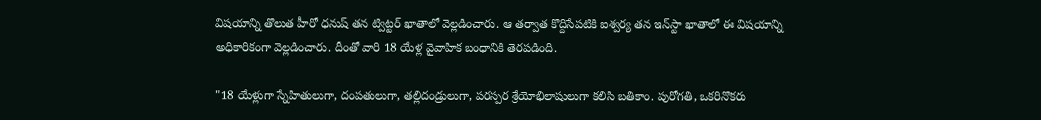విషయాన్ని తొలుత హీరో ధనుష్ తన ట్విట్టర్ ఖాతాలో వెల్లడించారు. ఆ తర్వాత కొద్దిసేపటికి ఐశ్వర్య తన ఇన్‌స్టా ఖాతాలో ఈ విషయాన్ని అధికారికంగా వెల్లడించారు. దీంతో వారి 18 యేళ్ల వైవాహిక బంధానికి తెరపడింది.

"18 యేళ్లుగా స్నేహితులుగా, దంపతులుగా, తల్లిదండ్రులుగా, పరస్పర శ్రేయోభిలాషులుగా కలిసి బతికాం. పురోగతి, ఒకరినొకరు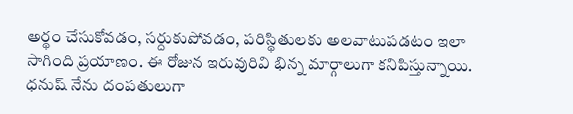అర్థం చేసుకోవడం, సర్దుకుపోవడం, పరిస్థితులకు అలవాటుపడటం ఇలా సాగింది ప్రయాణం. ఈ రోజున ఇరువురివి భిన్న మార్గాలుగా కనిపిస్తున్నాయి. ధనుష్ నేను దంపతులుగా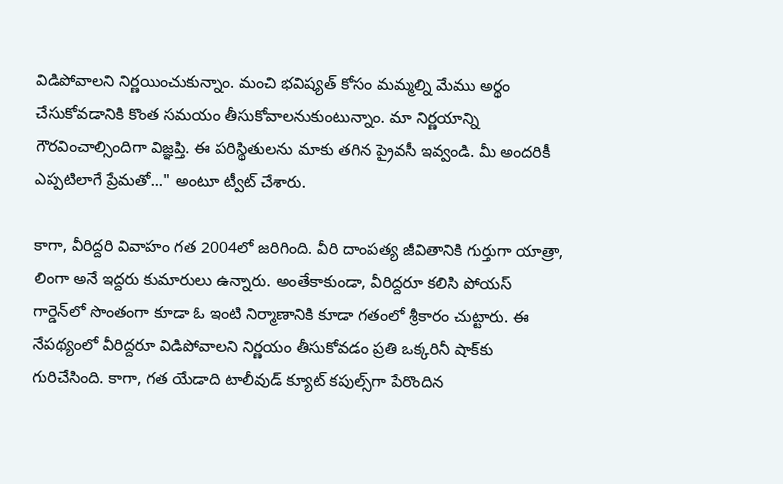విడిపోవాలని నిర్ణయించుకున్నాం. మంచి భవిష్యత్ కోసం మమ్మల్ని మేము అర్థం చేసుకోవడానికి కొంత సమయం తీసుకోవాలనుకుంటున్నాం. మా నిర్ణయాన్ని గౌరవించాల్సిందిగా విజ్ఞప్తి. ఈ పరిస్థితులను మాకు తగిన ప్రైవసీ ఇవ్వండి. మీ అందరికీ ఎప్పటిలాగే ప్రేమతో..." అంటూ ట్వీట్ చేశారు.

కాగా, వీరిద్దరి వివాహం గత 2004లో జరిగింది. వీరి దాంపత్య జీవితానికి గుర్తుగా యాత్రా, లింగా అనే ఇద్దరు కుమారులు ఉన్నారు. అంతేకాకుండా, వీరిద్దరూ కలిసి పోయస్ గార్డెన్‌లో సొంతంగా కూడా ఓ ఇంటి నిర్మాణానికి కూడా గతంలో శ్రీకారం చుట్టారు. ఈ నేపథ్యంలో వీరిద్దరూ విడిపోవాలని నిర్ణయం తీసుకోవడం ప్రతి ఒక్కరినీ షాక్‌కు గురిచేసింది. కాగా, గత యేడాది టాలీవుడ్ క్యూట్ కపుల్స్‌గా పేరొందిన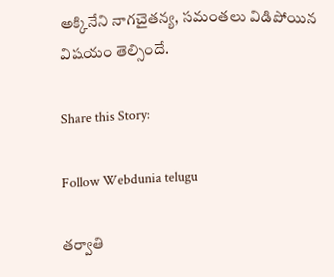అక్కినేని నాగచైతన్య, సమంతలు విడిపోయిన విషయం తెల్సిందే.

Share this Story:

Follow Webdunia telugu

తర్వాతి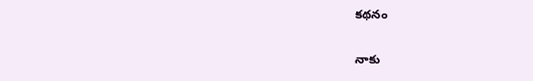కథనం

నాకు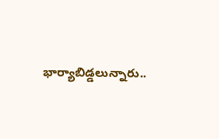భార్యాబిడ్డలున్నారు..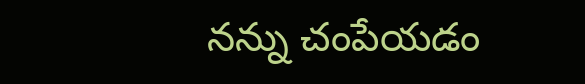నన్ను చంపేయడం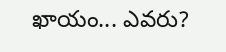ఖాయం... ఎవరు?